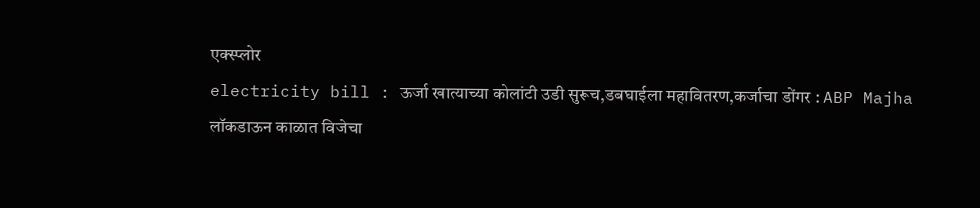एक्स्प्लोर
electricity bill : ऊर्जा खात्याच्या कोलांटी उडी सुरूच,डबघाईला महावितरण,कर्जाचा डोंगर : ABP Majha
लॉकडाऊन काळात विजेचा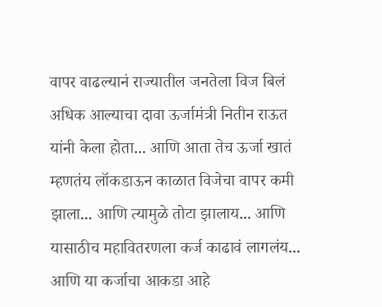वापर वाढल्यानं राज्यातील जनतेला विज बिलं अधिक आल्याचा दावा ऊर्जामंत्री नितीन राऊत यांनी केला होता... आणि आता तेच ऊर्जा खातं म्हणतंय लॉकडाऊन काळात विजेचा वापर कमी झाला... आणि त्यामुळे तोटा झालाय... आणि यासाठीच महावितरणला कर्ज काढावं लागलंय... आणि या कर्जाचा आकडा आहे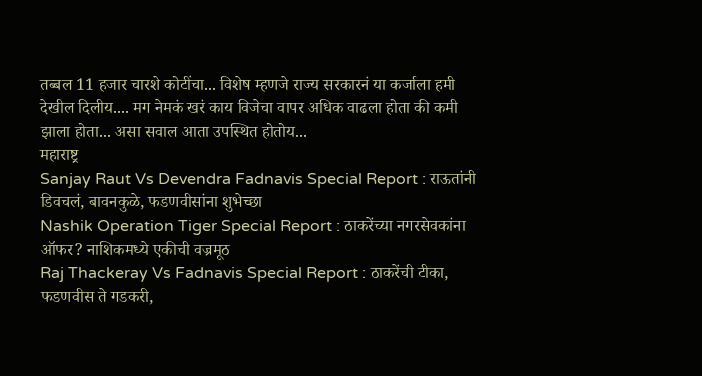तब्बल 11 हजार चारशे कोटींचा... विशेष म्हणजे राज्य सरकारनं या कर्जाला हमी देखील दिलीय.... मग नेमकं खरं काय विजेचा वापर अधिक वाढला होता की कमी झाला होता... असा सवाल आता उपस्थित होतोय...
महाराष्ट्र
Sanjay Raut Vs Devendra Fadnavis Special Report : राऊतांनी डिवचलं, बावनकुळे, फडणवीसांना शुभेच्छा
Nashik Operation Tiger Special Report : ठाकरेंच्या नगरसेवकांना ऑफर? नाशिकमध्ये एकीची वज्रमूठ
Raj Thackeray Vs Fadnavis Special Report : ठाकरेंची टीका, फडणवीस ते गडकरी,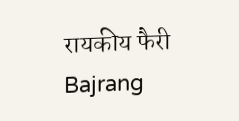रायकीय फैरी
Bajrang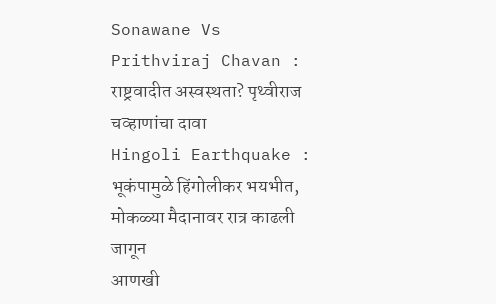Sonawane Vs Prithviraj Chavan : राष्ट्रवादीत अस्वस्थता? पृथ्वीराज चव्हाणांचा दावा
Hingoli Earthquake : भूकंपामुळे हिंगोलीकर भयभीत, मोकळ्या मैदानावर रात्र काढली जागून
आणखी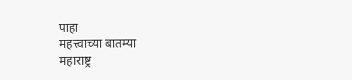पाहा
महत्त्वाच्या बातम्या
महाराष्ट्र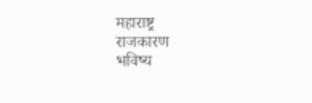महाराष्ट्र
राजकारण
भविष्य